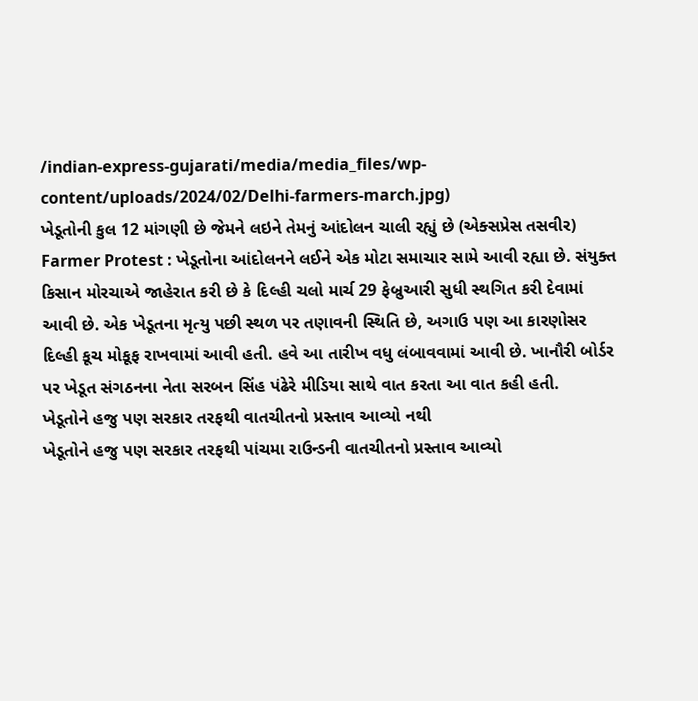/indian-express-gujarati/media/media_files/wp-content/uploads/2024/02/Delhi-farmers-march.jpg)
ખેડૂતોની કુલ 12 માંગણી છે જેમને લઇને તેમનું આંદોલન ચાલી રહ્યું છે (એક્સપ્રેસ તસવીર)
Farmer Protest : ખેડૂતોના આંદોલનને લઈને એક મોટા સમાચાર સામે આવી રહ્યા છે. સંયુક્ત કિસાન મોરચાએ જાહેરાત કરી છે કે દિલ્હી ચલો માર્ચ 29 ફેબ્રુઆરી સુધી સ્થગિત કરી દેવામાં આવી છે. એક ખેડૂતના મૃત્યુ પછી સ્થળ પર તણાવની સ્થિતિ છે, અગાઉ પણ આ કારણોસર દિલ્હી કૂચ મોકૂફ રાખવામાં આવી હતી. હવે આ તારીખ વધુ લંબાવવામાં આવી છે. ખાનૌરી બોર્ડર પર ખેડૂત સંગઠનના નેતા સરબન સિંહ પંઢેરે મીડિયા સાથે વાત કરતા આ વાત કહી હતી.
ખેડૂતોને હજુ પણ સરકાર તરફથી વાતચીતનો પ્રસ્તાવ આવ્યો નથી
ખેડૂતોને હજુ પણ સરકાર તરફથી પાંચમા રાઉન્ડની વાતચીતનો પ્રસ્તાવ આવ્યો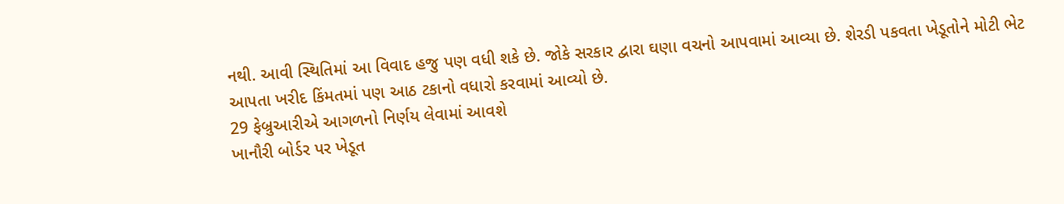નથી. આવી સ્થિતિમાં આ વિવાદ હજુ પણ વધી શકે છે. જોકે સરકાર દ્વારા ઘણા વચનો આપવામાં આવ્યા છે. શેરડી પકવતા ખેડૂતોને મોટી ભેટ આપતા ખરીદ કિંમતમાં પણ આઠ ટકાનો વધારો કરવામાં આવ્યો છે.
29 ફેબ્રુઆરીએ આગળનો નિર્ણય લેવામાં આવશે
ખાનૌરી બોર્ડર પર ખેડૂત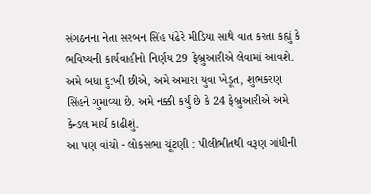સંગઠનના નેતા સરબન સિંહ પંઢેરે મીડિયા સાથે વાત કરતા કહ્યું કે ભવિષ્યની કાર્યવાહીનો નિર્ણય 29 ફેબ્રુઆરીએ લેવામાં આવશે. અમે બધા દુ:ખી છીએ, અમે અમારા યુવા ખેડૂત, શુભકરણ સિંહને ગુમાવ્યા છે. અમે નક્કી કર્યું છે કે 24 ફેબ્રુઆરીએ અમે કેન્ડલ માર્ચ કાઢીશું.
આ પણ વાંચો - લોકસભા ચૂંટણી : પીલીભીતથી વરૂણ ગાંધીની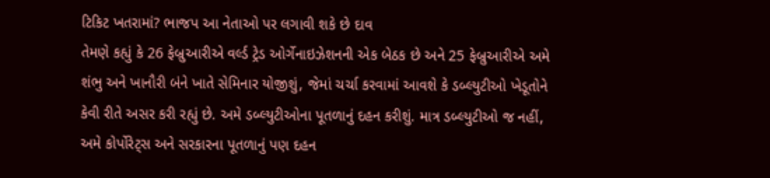ટિકિટ ખતરામાં? ભાજપ આ નેતાઓ પર લગાવી શકે છે દાવ
તેમણે કહ્યું કે 26 ફેબ્રુઆરીએ વર્લ્ડ ટ્રેડ ઓર્ગેનાઇઝેશનની એક બેઠક છે અને 25 ફેબ્રુઆરીએ અમે શંભુ અને ખાનૌરી બંને ખાતે સેમિનાર યોજીશું, જેમાં ચર્ચા કરવામાં આવશે કે ડબ્લ્યુટીઓ ખેડૂતોને કેવી રીતે અસર કરી રહ્યું છે. અમે ડબ્લ્યુટીઓના પૂતળાનું દહન કરીશું. માત્ર ડબ્લ્યુટીઓ જ નહીં, અમે કોર્પોરેટ્સ અને સરકારના પૂતળાનું પણ દહન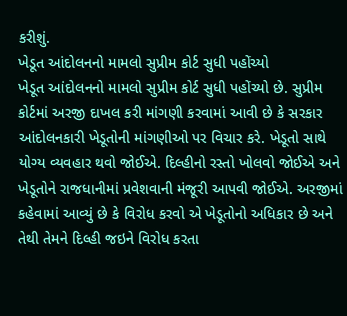કરીશું.
ખેડૂત આંદોલનનો મામલો સુપ્રીમ કોર્ટ સુધી પહોંચ્યો
ખેડૂત આંદોલનનો મામલો સુપ્રીમ કોર્ટ સુધી પહોંચ્યો છે. સુપ્રીમ કોર્ટમાં અરજી દાખલ કરી માંગણી કરવામાં આવી છે કે સરકાર આંદોલનકારી ખેડૂતોની માંગણીઓ પર વિચાર કરે. ખેડૂતો સાથે યોગ્ય વ્યવહાર થવો જોઈએ. દિલ્હીનો રસ્તો ખોલવો જોઈએ અને ખેડૂતોને રાજધાનીમાં પ્રવેશવાની મંજૂરી આપવી જોઈએ. અરજીમાં કહેવામાં આવ્યું છે કે વિરોધ કરવો એ ખેડૂતોનો અધિકાર છે અને તેથી તેમને દિલ્હી જઇને વિરોધ કરતા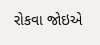રોકવા જોઇએ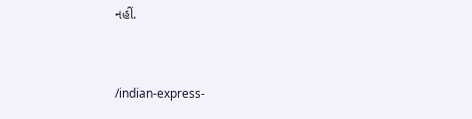નહીં.


/indian-express-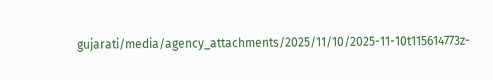gujarati/media/agency_attachments/2025/11/10/2025-11-10t115614773z-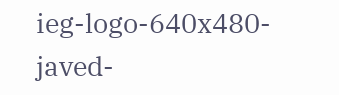ieg-logo-640x480-javed-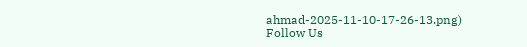ahmad-2025-11-10-17-26-13.png)
Follow Us